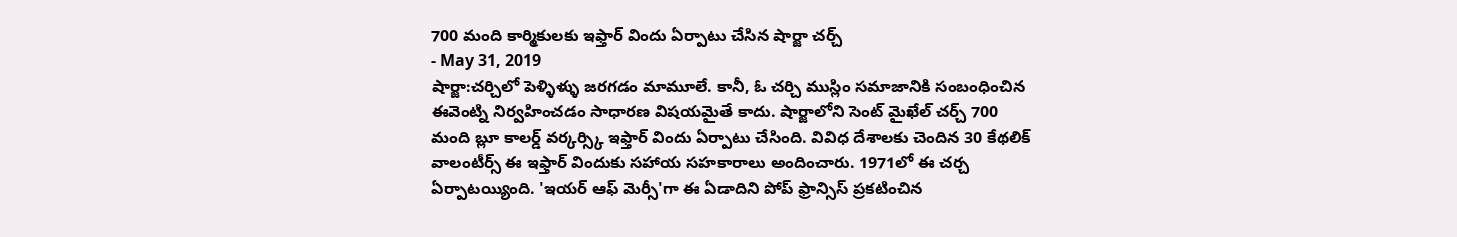700 మంది కార్మికులకు ఇఫ్తార్ విందు ఏర్పాటు చేసిన షార్జా చర్చ్
- May 31, 2019
షార్జా:చర్చిలో పెళ్ళిళ్ళు జరగడం మామూలే. కానీ, ఓ చర్చి ముస్లిం సమాజానికి సంబంధించిన ఈవెంట్ని నిర్వహించడం సాధారణ విషయమైతే కాదు. షార్జాలోని సెంట్ మైఖేల్ చర్చ్ 700 మంది బ్లూ కాలర్డ్ వర్కర్స్కి ఇఫ్తార్ విందు ఏర్పాటు చేసింది. వివిధ దేశాలకు చెందిన 30 కేథలిక్ వాలంటీర్స్ ఈ ఇఫ్తార్ విందుకు సహాయ సహకారాలు అందించారు. 1971లో ఈ చర్చ ఏర్పాటయ్యింది. 'ఇయర్ ఆఫ్ మెర్సీ'గా ఈ ఏడాదిని పోప్ ఫ్రాన్సిస్ ప్రకటించిన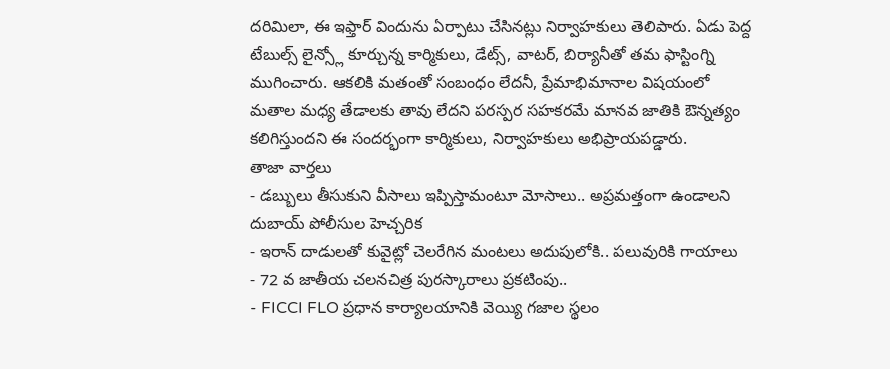దరిమిలా, ఈ ఇఫ్తార్ విందును ఏర్పాటు చేసినట్లు నిర్వాహకులు తెలిపారు. ఏడు పెద్ద టేబుల్స్ లైన్స్లో కూర్చున్న కార్మికులు, డేట్స్, వాటర్, బిర్యానీతో తమ ఫాస్టింగ్ని ముగించారు. ఆకలికి మతంతో సంబంధం లేదనీ, ప్రేమాభిమానాల విషయంలో మతాల మధ్య తేడాలకు తావు లేదని పరస్పర సహకరమే మానవ జాతికి ఔన్నత్యం కలిగిస్తుందని ఈ సందర్భంగా కార్మికులు, నిర్వాహకులు అభిప్రాయపడ్డారు.
తాజా వార్తలు
- డబ్బులు తీసుకుని వీసాలు ఇప్పిస్తామంటూ మోసాలు.. అప్రమత్తంగా ఉండాలని దుబాయ్ పోలీసుల హెచ్చరిక
- ఇరాన్ దాడులతో కువైట్లో చెలరేగిన మంటలు అదుపులోకి.. పలువురికి గాయాలు
- 72 వ జాతీయ చలనచిత్ర పురస్కారాలు ప్రకటింపు..
- FICCI FLO ప్రధాన కార్యాలయానికి వెయ్యి గజాల స్థలం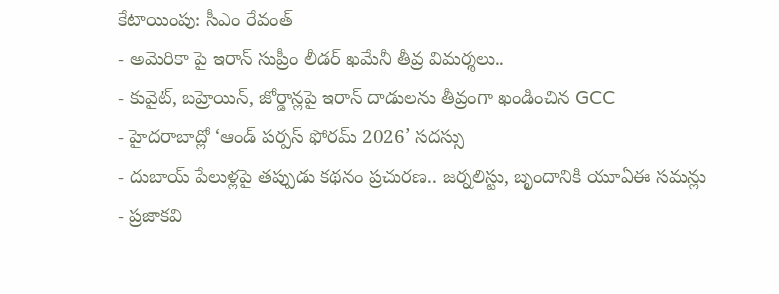కేటాయింపు: సీఎం రేవంత్
- అమెరికా పై ఇరాన్ సుప్రీం లీడర్ ఖమేనీ తీవ్ర విమర్శలు..
- కువైట్, బహ్రెయిన్, జోర్డాన్లపై ఇరాన్ దాడులను తీవ్రంగా ఖండించిన GCC
- హైదరాబాద్లో ‘ఆండ్ పర్పస్ ఫోరమ్ 2026’ సదస్సు
- దుబాయ్ పేలుళ్లపై తప్పుడు కథనం ప్రచురణ.. జర్నలిస్టు, బృందానికి యూఏఈ సమన్లు
- ప్రజాకవి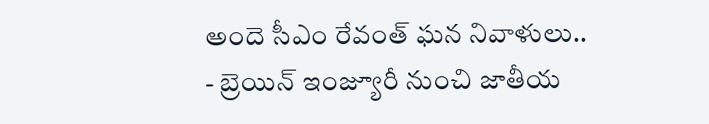అందె సీఎం రేవంత్ ఘన నివాళులు..
- బ్రెయిన్ ఇంజ్యూరీ నుంచి జాతీయ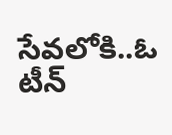సేవలోకి..ఓ టీన్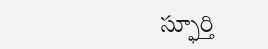స్ఫూర్తి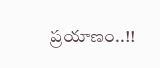ప్రయాణం..!!